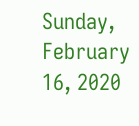Sunday, February 16, 2020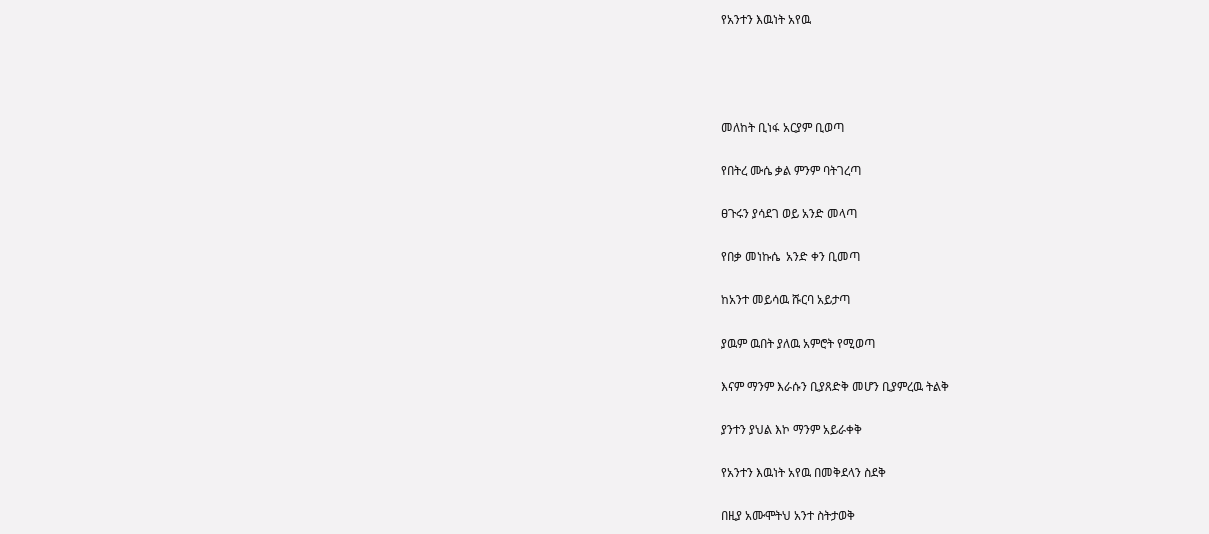የአንተን እዉነት አየዉ




መለከት ቢነፋ አርያም ቢወጣ

የበትረ ሙሴ ቃል ምንም ባትገረጣ

ፀጉሩን ያሳደገ ወይ አንድ መላጣ

የበቃ መነኩሴ  አንድ ቀን ቢመጣ

ከአንተ መይሳዉ ሹርባ አይታጣ

ያዉም ዉበት ያለዉ አምሮት የሚወጣ

እናም ማንም እራሱን ቢያጸድቅ መሆን ቢያምረዉ ትልቅ

ያንተን ያህል እኮ ማንም አይራቀቅ

የአንተን እዉነት አየዉ በመቅደላን ስደቅ

በዚያ አሙሞትህ አንተ ስትታወቅ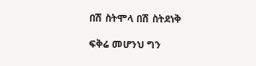በሽ ስትሞላ በሽ ስትደነቅ

ፍቅሬ መሆንህ ግን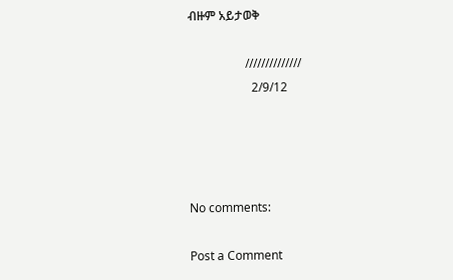ብዙም አይታወቅ

                   //////////////
                     2/9/12




No comments:

Post a Comment